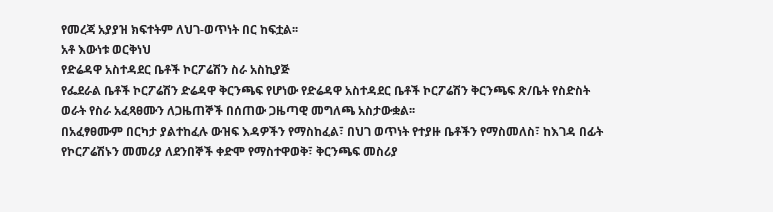የመረጃ አያያዝ ክፍተትም ለህገ-ወጥነት በር ከፍቷል፡፡
አቶ እውነቱ ወርቅነህ
የድሬዳዋ አስተዳደር ቤቶች ኮርፖሬሽን ስራ አስኪያጅ
የፌደራል ቤቶች ኮርፖሬሽን ድሬዳዋ ቅርንጫፍ የሆነው የድሬዳዋ አስተዳደር ቤቶች ኮርፖሬሽን ቅርንጫፍ ጽ/ቤት የስድስት ወራት የስራ አፈጻፀሙን ለጋዜጠኞች በሰጠው ጋዜጣዊ መግለጫ አስታውቋል፡፡
በአፈፃፀሙም በርካታ ያልተከፈሉ ውዝፍ እዳዎችን የማስከፈል፣ በህገ ወጥነት የተያዙ ቤቶችን የማስመለስ፣ ከእገዳ በፊት የኮርፖሬሽኑን መመሪያ ለደንበኞች ቀድሞ የማስተዋወቅ፣ ቅርንጫፍ መስሪያ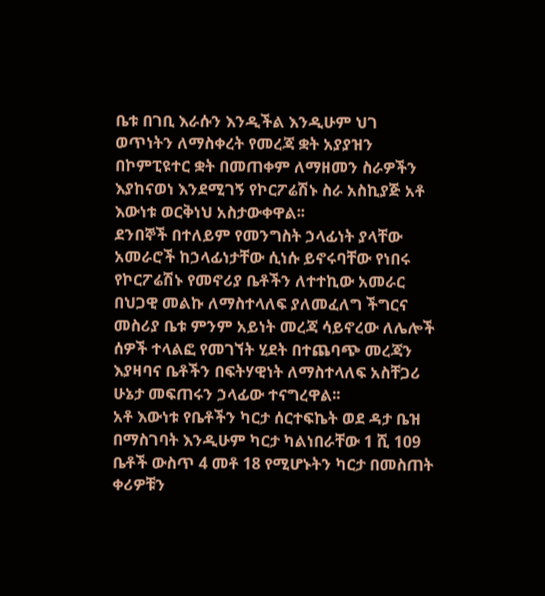ቤቱ በገቢ እራሱን እንዲችል እንዲሁም ህገ ወጥነትን ለማስቀረት የመረጃ ቋት አያያዝን በኮምፒዩተር ቋት በመጠቀም ለማዘመን ስራዎችን እያከናወነ እንደሚገኝ የኮርፖሬሽኑ ስራ አስኪያጅ አቶ እውነቱ ወርቅነህ አስታውቀዋል፡፡
ደንበኞች በተለይም የመንግስት ኃላፊነት ያላቸው አመራሮች ከኃላፊነታቸው ሲነሱ ይኖሩባቸው የነበሩ የኮርፖሬሽኑ የመኖሪያ ቤቶችን ለተተኪው አመራር በህጋዊ መልኩ ለማስተላለፍ ያለመፈለግ ችግርና መስሪያ ቤቱ ምንም አይነት መረጃ ሳይኖረው ለሌሎች ሰዎች ተላልፎ የመገኘት ሂደት በተጨባጭ መረጃን እያዛባና ቤቶችን በፍትሃዊነት ለማስተላለፍ አስቸጋሪ ሁኔታ መፍጠሩን ኃላፊው ተናግረዋል፡፡
አቶ እውነቱ የቤቶችን ካርታ ሰርተፍኬት ወደ ዳታ ቤዝ በማስገባት እንዲሁም ካርታ ካልነበራቸው 1 ሺ 109 ቤቶች ውስጥ 4 መቶ 18 የሚሆኑትን ካርታ በመስጠት ቀሪዎቹን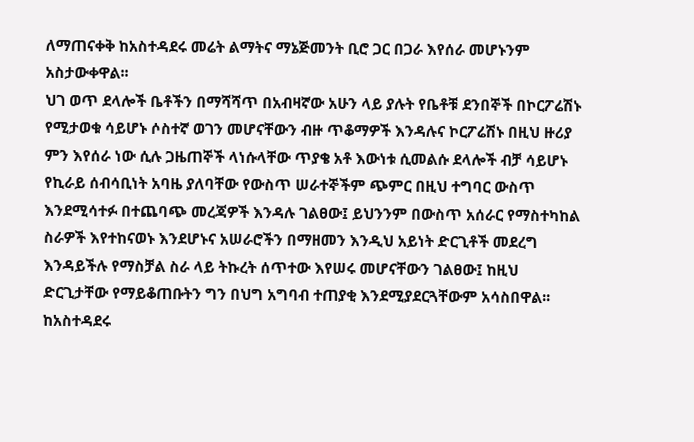ለማጠናቀቅ ከአስተዳደሩ መሬት ልማትና ማኔጅመንት ቢሮ ጋር በጋራ እየሰራ መሆኑንም አስታውቀዋል፡፡
ህገ ወጥ ደላሎች ቤቶችን በማሻሻጥ በአብዛኛው አሁን ላይ ያሉት የቤቶቹ ደንበኞች በኮርፖሬሽኑ የሚታወቁ ሳይሆኑ ሶስተኛ ወገን መሆናቸውን ብዙ ጥቆማዎች እንዳሉና ኮርፖሬሽኑ በዚህ ዙሪያ ምን እየሰራ ነው ሲሉ ጋዜጠኞች ላነሱላቸው ጥያቄ አቶ እውነቱ ሲመልሱ ደላሎች ብቻ ሳይሆኑ የኪራይ ሰብሳቢነት አባዜ ያለባቸው የውስጥ ሠራተኞችም ጭምር በዚህ ተግባር ውስጥ እንደሚሳተፉ በተጨባጭ መረጃዎች እንዳሉ ገልፀው፤ ይህንንም በውስጥ አሰራር የማስተካከል ስራዎች እየተከናወኑ እንደሆኑና አሠራሮችን በማዘመን እንዲህ አይነት ድርጊቶች መደረግ እንዳይችሉ የማስቻል ስራ ላይ ትኩረት ሰጥተው እየሠሩ መሆናቸውን ገልፀው፤ ከዚህ ድርጊታቸው የማይቆጠቡትን ግን በህግ አግባብ ተጠያቂ እንደሚያደርጓቸውም አሳስበዋል፡፡
ከአስተዳደሩ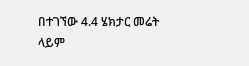በተገኘው 4.4 ሄክታር መሬት ላይም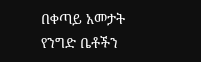በቀጣይ አመታት የንግድ ቤቶችን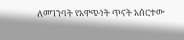ለመገንባት የአዋጭነት ጥናት አሰርተው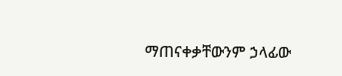ማጠናቀቃቸውንም ኃላፊው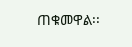ጠቁመዋል፡፡